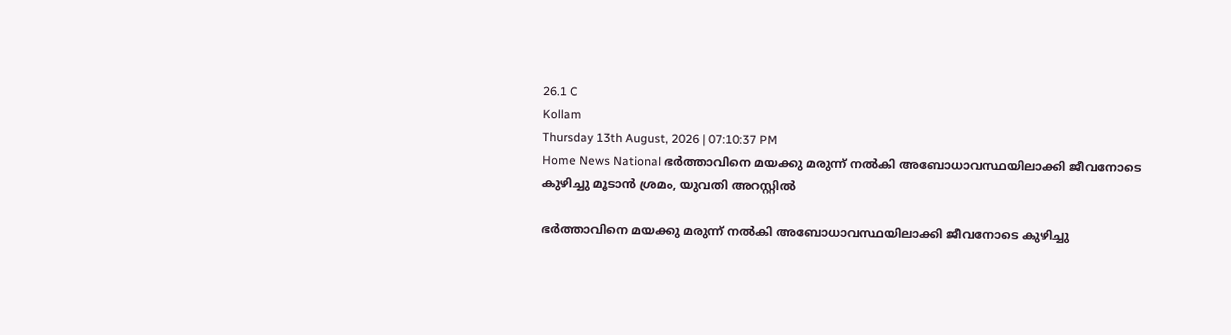26.1 C
Kollam
Thursday 13th August, 2026 | 07:10:37 PM
Home News National ഭര്‍ത്താവിനെ മയക്കു മരുന്ന് നല്‍കി അബോധാവസ്ഥയിലാക്കി ജീവനോടെ കുഴിച്ചു മൂടാന്‍ ശ്രമം, യുവതി അറസ്റ്റില്‍

ഭര്‍ത്താവിനെ മയക്കു മരുന്ന് നല്‍കി അബോധാവസ്ഥയിലാക്കി ജീവനോടെ കുഴിച്ചു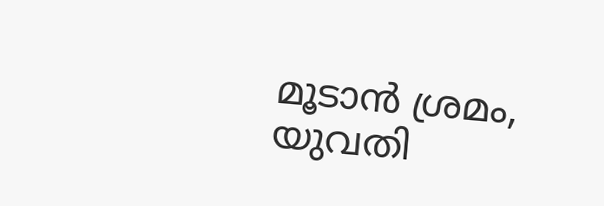മൂടാന്‍ ശ്രമം, യുവതി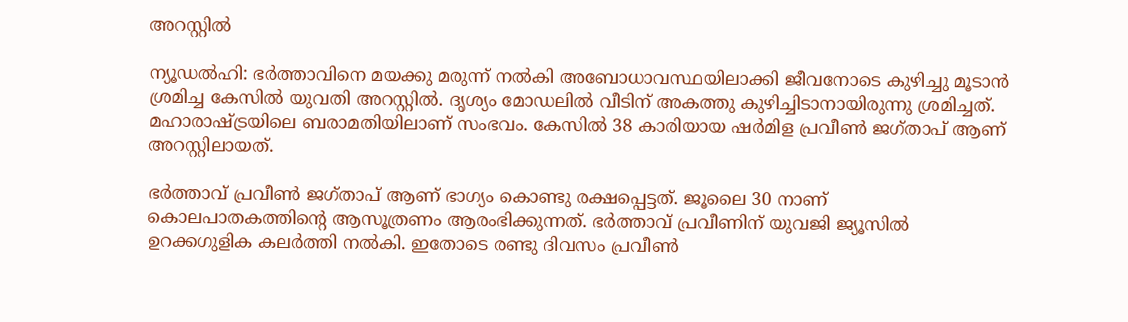അറസ്റ്റില്‍

ന്യൂഡല്‍ഹി: ഭര്‍ത്താവിനെ മയക്കു മരുന്ന് നല്‍കി അബോധാവസ്ഥയിലാക്കി ജീവനോടെ കുഴിച്ചു മൂടാന്‍ ശ്രമിച്ച കേസില്‍ യുവതി അറസ്റ്റില്‍. ദൃശ്യം മോഡലില്‍ വീടിന് അകത്തു കുഴിച്ചിടാനായിരുന്നു ശ്രമിച്ചത്. മഹാരാഷ്ട്രയിലെ ബരാമതിയിലാണ് സംഭവം. കേസില്‍ 38 കാരിയായ ഷര്‍മിള പ്രവീണ്‍ ജഗ്താപ് ആണ് അറസ്റ്റിലായത്.

ഭര്‍ത്താവ് പ്രവീണ്‍ ജഗ്താപ് ആണ് ഭാഗ്യം കൊണ്ടു രക്ഷപ്പെട്ടത്. ജൂലൈ 30 നാണ് കൊലപാതകത്തിന്റെ ആസൂത്രണം ആരംഭിക്കുന്നത്. ഭര്‍ത്താവ് പ്രവീണിന് യുവജി ജ്യൂസില്‍ ഉറക്കഗുളിക കലര്‍ത്തി നല്‍കി. ഇതോടെ രണ്ടു ദിവസം പ്രവീണ്‍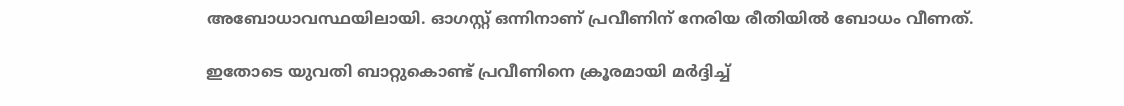അബോധാവസ്ഥയിലായി. ഓഗസ്റ്റ് ഒന്നിനാണ് പ്രവീണിന് നേരിയ രീതിയില്‍ ബോധം വീണത്.

ഇതോടെ യുവതി ബാറ്റുകൊണ്ട് പ്രവീണിനെ ക്രൂരമായി മര്‍ദ്ദിച്ച്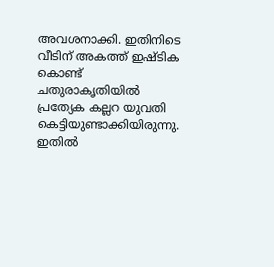അവശനാക്കി. ഇതിനിടെ വീടിന് അകത്ത് ഇഷ്ടിക കൊണ്ട് ചതുരാകൃതിയില്‍ പ്രത്യേക കല്ലറ യുവതി കെട്ടിയുണ്ടാക്കിയിരുന്നു. ഇതില്‍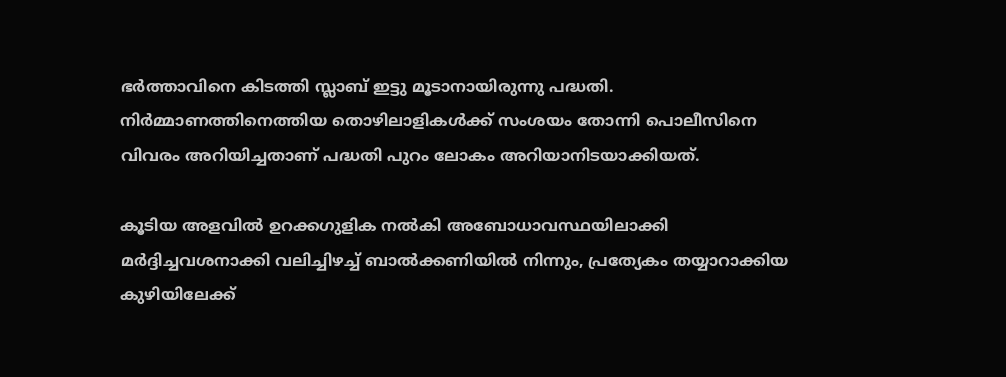ഭര്‍ത്താവിനെ കിടത്തി സ്ലാബ് ഇട്ടു മൂടാനായിരുന്നു പദ്ധതി. നിര്‍മ്മാണത്തിനെത്തിയ തൊഴിലാളികള്‍ക്ക് സംശയം തോന്നി പൊലീസിനെ വിവരം അറിയിച്ചതാണ് പദ്ധതി പുറം ലോകം അറിയാനിടയാക്കിയത്.

കൂടിയ അളവില്‍ ഉറക്കഗുളിക നല്‍കി അബോധാവസ്ഥയിലാക്കി മര്‍ദ്ദിച്ചവശനാക്കി വലിച്ചിഴച്ച് ബാല്‍ക്കണിയില്‍ നിന്നും, പ്രത്യേകം തയ്യാറാക്കിയ കുഴിയിലേക്ക്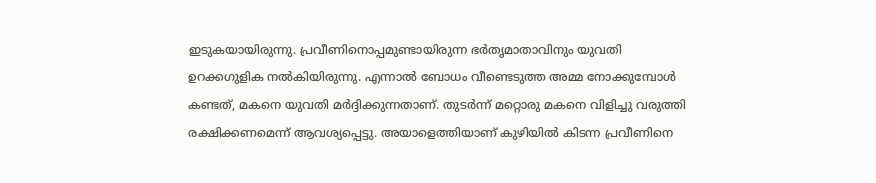ഇടുകയായിരുന്നു. പ്രവീണിനൊപ്പമുണ്ടായിരുന്ന ഭര്‍തൃമാതാവിനും യുവതി ഉറക്കഗുളിക നല്‍കിയിരുന്നു. എന്നാല്‍ ബോധം വീണ്ടെടുത്ത അമ്മ നോക്കുമ്പോള്‍ കണ്ടത്, മകനെ യുവതി മര്‍ദ്ദിക്കുന്നതാണ്. തുടര്‍ന്ന് മറ്റൊരു മകനെ വിളിച്ചു വരുത്തി രക്ഷിക്കണമെന്ന് ആവശ്യപ്പെട്ടു. അയാളെത്തിയാണ് കുഴിയില്‍ കിടന്ന പ്രവീണിനെ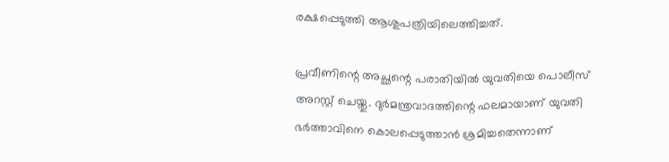രക്ഷപ്പെടുത്തി ആശുപത്രിയിലെത്തിച്ചത്.

പ്രവീണിന്റെ അച്ഛന്റെ പരാതിയില്‍ യുവതിയെ പൊലീസ് അറസ്റ്റ് ചെയ്തു. ദുര്‍മന്ത്രവാദത്തിന്റെ ഫലമായാണ് യുവതി ഭര്‍ത്താവിനെ കൊലപ്പെടുത്താന്‍ ശ്രമിച്ചതെന്നാണ്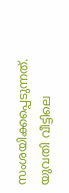സംശയിക്കപ്പെടുന്നത്. യുവതി വീട്ടിലെ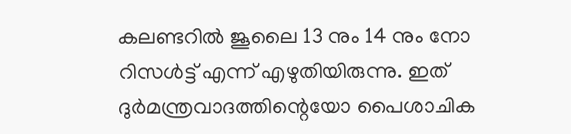കലണ്ടറില്‍ ജൂലൈ 13 നും 14 നും നോ റിസള്‍ട്ട് എന്ന് എഴുതിയിരുന്നു. ഇത് ദുര്‍മന്ത്രവാദത്തിന്റെയോ പൈശാചിക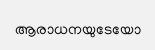ആരാധനയുടേയോ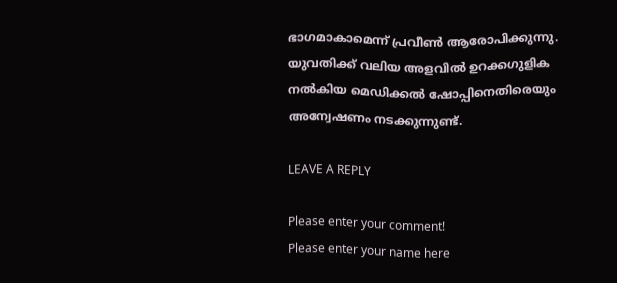ഭാഗമാകാമെന്ന് പ്രവീണ്‍ ആരോപിക്കുന്നു. യുവതിക്ക് വലിയ അളവില്‍ ഉറക്കഗുളിക നല്‍കിയ മെഡിക്കല്‍ ഷോപ്പിനെതിരെയും അന്വേഷണം നടക്കുന്നുണ്ട്.

LEAVE A REPLY

Please enter your comment!
Please enter your name here